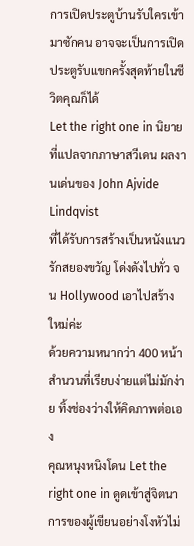การเปิดประตูบ้านรับใครเข้ามาซักคน อาจจะเป็นการเปิดประตูรับแขกครั้งสุดท้ายในชีวิตคุณก็ได้
Let the right one in นิยายที่แปลจากภาษาสวีเดน ผลงานเด่นของ John Ajvide Lindqvist
ที่ได้รับการสร้างเป็นหนังแนวรักสยองขวัญ โด่งดังไปทั่ว จน Hollywood เอาไปสร้างใหม่ค่ะ
ด้วยความหนากว่า 400 หน้า สำนวนที่เรียบง่ายแต่ไม่มักง่าย ทิ้งช่องว่างให้คิดภาพต่อเอง
คุณหนุงหนิงโดน Let the right one in ดูดเข้าสู่จิตนาการของผู้เขียนอย่างโงหัวไม่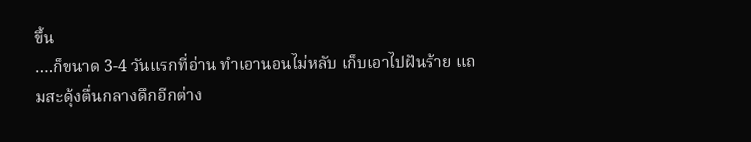ขึ้น
….ก็ขนาด 3-4 วันแรกที่อ่าน ทำเอานอนไม่หลับ เก็บเอาไปฝันร้าย แถมสะดุ้งตื่นกลางดึกอีกต่าง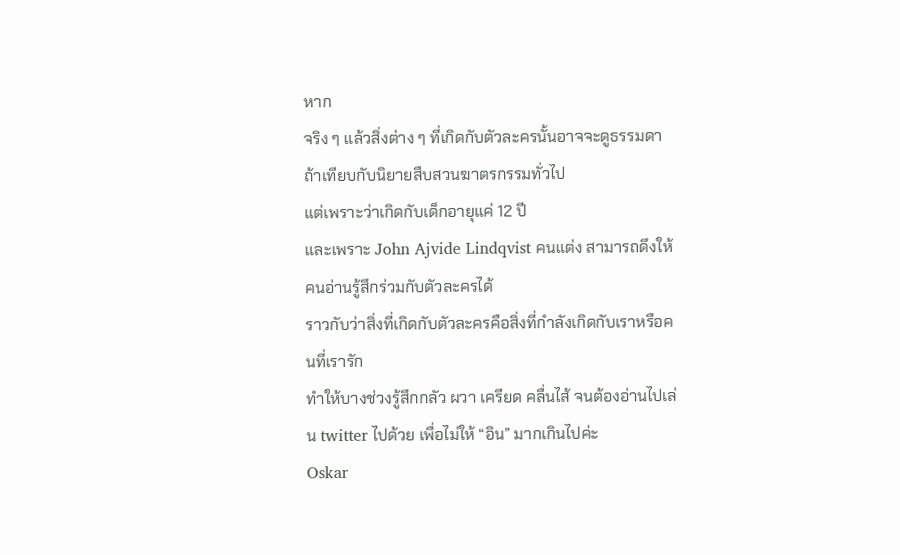หาก
จริง ๆ แล้วสิ่งต่าง ๆ ที่เกิดกับตัวละครนั้นอาจจะดูธรรมดาถ้าเทียบกับนิยายสืบสวนฆาตรกรรมทั่วไป
แต่เพราะว่าเกิดกับเด็กอายุแค่ 12 ปี
และเพราะ John Ajvide Lindqvist คนแต่ง สามารถดึงให้คนอ่านรู้สึกร่วมกับตัวละครได้
ราวกับว่าสิ่งที่เกิดกับตัวละครคือสิ่งที่กำลังเกิดกับเราหรือคนที่เรารัก
ทำให้บางช่วงรู้สึกกลัว ผวา เครียด คลื่นไส้ จนต้องอ่านไปเล่น twitter ไปด้วย เพื่อไม่ให้ “อิน” มากเกินไปค่ะ
Oskar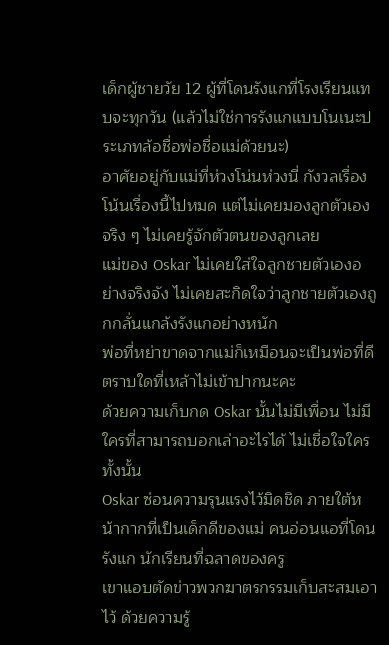เด็กผู้ชายวัย 12 ผู้ที่โดนรังแกที่โรงเรียนแทบจะทุกวัน (แล้วไม่ใช่การรังแกแบบโนเนะประเภทล้อชื่อพ่อชื่อแม่ด้วยนะ)
อาศัยอยู่กับแม่ที่ห่วงโน่นห่วงนี่ กังวลเรื่องโน้นเรื่องนี้ไปหมด แต่ไม่เคยมองลูกตัวเองจริง ๆ ไม่เคยรู้จักตัวตนของลูกเลย
แม่ของ Oskar ไม่เคยใส่ใจลูกชายตัวเองอย่างจริงจัง ไม่เคยสะกิดใจว่าลูกชายตัวเองถูกกลั่นแกล้งรังแกอย่างหนัก
พ่อที่หย่าขาดจากแม่ก็เหมือนจะเป็นพ่อที่ดี ตราบใดที่เหล้าไม่เข้าปากนะคะ
ด้วยความเก็บกด Oskar นั้นไม่มีเพื่อน ไม่มีใครที่สามารถบอกเล่าอะไรได้ ไม่เชื่อใจใครทั้งนั้น
Oskar ซ่อนความรุนแรงไว้มิดชิด ภายใต้หน้ากากที่เป็นเด็กดีของแม่ คนอ่อนแอที่โดนรังแก นักเรียนที่ฉลาดของครู
เขาแอบตัดข่าวพวกฆาตรกรรมเก็บสะสมเอาไว้ ด้วยความรู้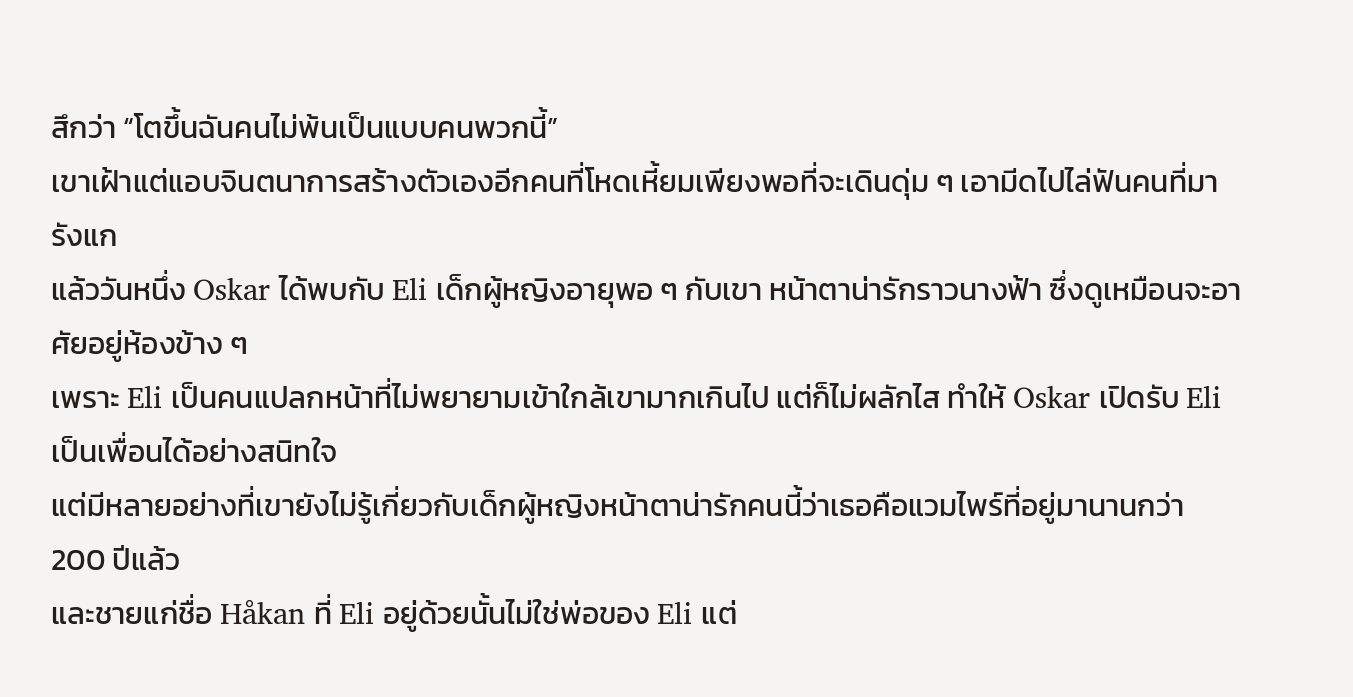สึกว่า “โตขึ้นฉันคนไม่พ้นเป็นแบบคนพวกนี้”
เขาเฝ้าแต่แอบจินตนาการสร้างตัวเองอีกคนที่โหดเหี้ยมเพียงพอที่จะเดินดุ่ม ๆ เอามีดไปไล่ฟันคนที่มารังแก
แล้ววันหนึ่ง Oskar ได้พบกับ Eli เด็กผู้หญิงอายุพอ ๆ กับเขา หน้าตาน่ารักราวนางฟ้า ซึ่งดูเหมือนจะอาศัยอยู่ห้องข้าง ๆ
เพราะ Eli เป็นคนแปลกหน้าที่ไม่พยายามเข้าใกล้เขามากเกินไป แต่ก็ไม่ผลักไส ทำให้ Oskar เปิดรับ Eli เป็นเพื่อนได้อย่างสนิทใจ
แต่มีหลายอย่างที่เขายังไม่รู้เกี่ยวกับเด็กผู้หญิงหน้าตาน่ารักคนนี้ว่าเธอคือแวมไพร์ที่อยู่มานานกว่า 200 ปีแล้ว
และชายแก่ชื่อ Håkan ที่ Eli อยู่ด้วยนั้นไม่ใช่พ่อของ Eli แต่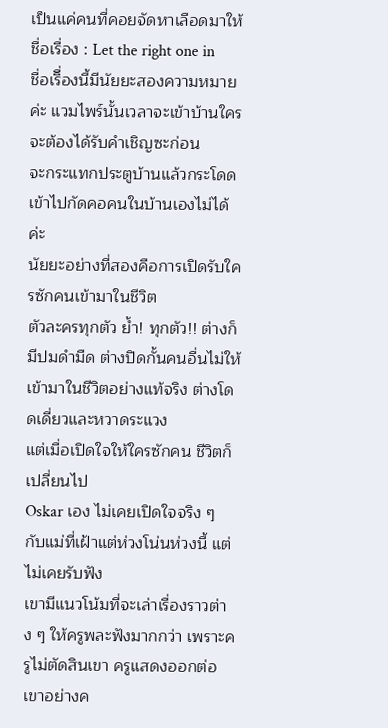เป็นแค่คนที่คอยจัดหาเลือดมาให้
ชื่อเรื่อง : Let the right one in
ชื่อเริื่องนี้มีนัยยะสองความหมายค่ะ แวมไพร์นั้นเวลาจะเข้าบ้านใครจะต้องได้รับคำเชิญซะก่อน
จะกระแทกประตูบ้านแล้วกระโดดเข้าไปกัดคอคนในบ้านเองไม่ได้ค่ะ
นัยยะอย่างที่สองคือการเปิดรับใครซักคนเข้ามาในชีวิต
ตัวละครทุกตัว ย้ำ! ทุกตัว!! ต่างก็มีปมดำมืด ต่างปิดกั้นคนอื่นไม่ให้เข้ามาในชีวิตอย่างแท้จริง ต่างโดดเดี่ยวและหวาดระแวง
แต่เมื่อเปิดใจให้ใครซักคน ชีวิตก็เปลี่ยนไป
Oskar เอง ไม่เคยเปิดใจจริง ๆ กับแม่ที่เฝ้าแต่ห่วงโน่นห่วงนี้ แต่ไม่เคยรับฟัง
เขามีแนวโน้มที่จะเล่าเรื่องราวต่าง ๆ ให้ครูพละฟังมากกว่า เพราะครูไม่ตัดสินเขา ครูแสดงออกต่อเขาอย่างค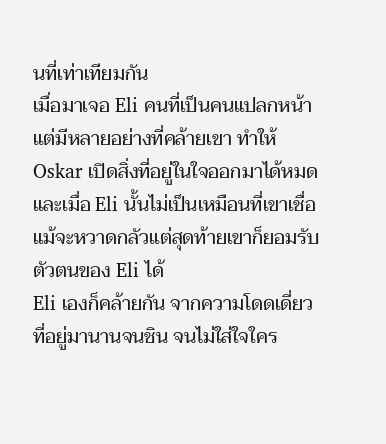นที่เท่าเทียมกัน
เมื่อมาเจอ Eli คนที่เป็นคนแปลกหน้า แต่มีหลายอย่างที่คล้ายเขา ทำให้ Oskar เปิดสิ่งที่อยู่ในใจออกมาได้หมด
และเมื่อ Eli นั้นไม่เป็นเหมือนที่เขาเชื่อ แม้จะหวาดกลัวแต่สุดท้ายเขาก็ยอมรับตัวตนของ Eli ได้
Eli เองก็คล้ายกัน จากความโดดเดี่ยวที่อยู่มานานจนชิน จนไม่ใส่ใจใคร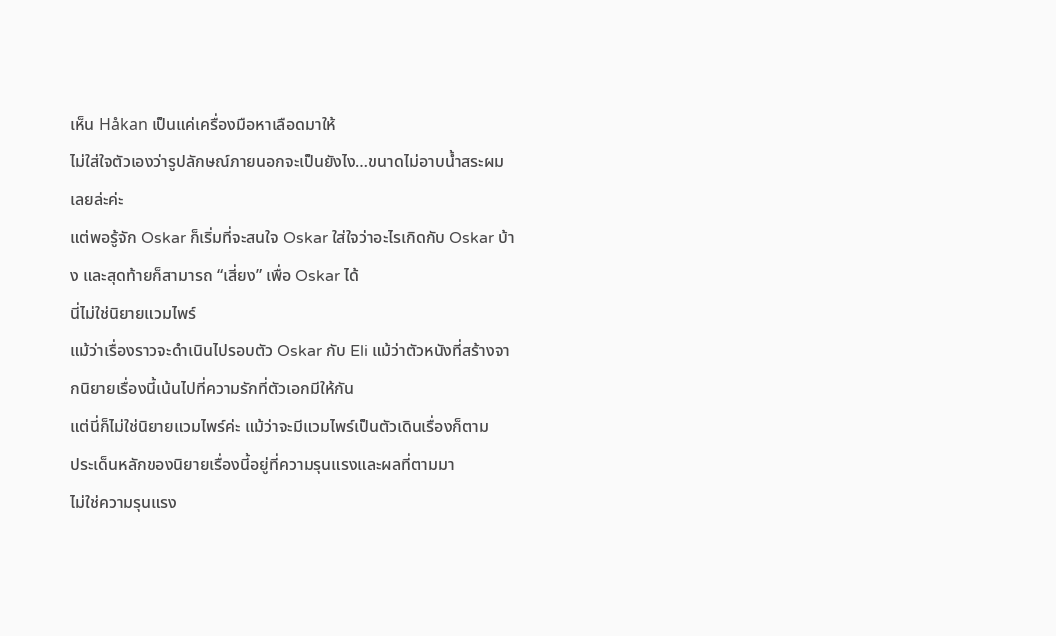เห็น Håkan เป็นแค่เครื่องมือหาเลือดมาให้
ไม่ใส่ใจตัวเองว่ารูปลักษณ์ภายนอกจะเป็นยังไง…ขนาดไม่อาบน้ำสระผมเลยล่ะค่ะ
แต่พอรู้จัก Oskar ก็เริ่มที่จะสนใจ Oskar ใส่ใจว่าอะไรเกิดกับ Oskar บ้าง และสุดท้ายก็สามารถ “เสี่ยง” เพื่อ Oskar ได้
นี่ไม่ใช่นิยายแวมไพร์
แม้ว่าเรื่องราวจะดำเนินไปรอบตัว Oskar กับ Eli แม้ว่าตัวหนังที่สร้างจากนิยายเรื่องนี้เน้นไปที่ความรักที่ตัวเอกมีให้กัน
แต่นี่ก็ไม่ใช่นิยายแวมไพร์ค่ะ แม้ว่าจะมีแวมไพร์เป็นตัวเดินเรื่องก็ตาม
ประเด็นหลักของนิยายเรื่องนี้อยู่ที่ความรุนแรงและผลที่ตามมา
ไม่ใช่ความรุนแรง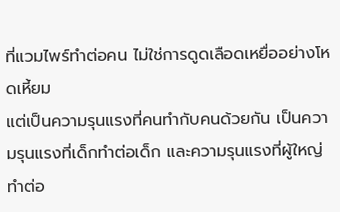ที่แวมไพร์ทำต่อคน ไม่ใช่การดูดเลือดเหยื่ออย่างโหดเหี้ยม
แต่เป็นความรุนแรงที่คนทำกับคนด้วยกัน เป็นความรุนแรงที่เด็กทำต่อเด็ก และความรุนแรงที่ผู้ใหญ่ทำต่อ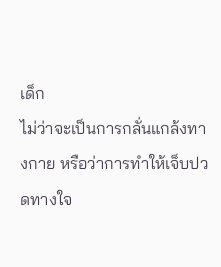เด็ก
ไม่ว่าจะเป็นการกลั่นแกล้งทางกาย หรือว่าการทำให้เจ็บปวดทางใจ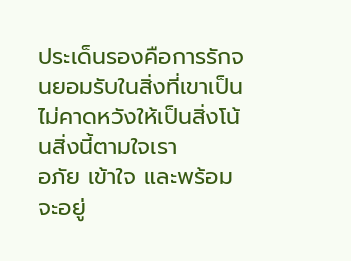ประเด็นรองคือการรักจนยอมรับในสิ่งที่เขาเป็น ไม่คาดหวังให้เป็นสิ่งโน้นสิ่งนี้ตามใจเรา
อภัย เข้าใจ และพร้อมจะอยู่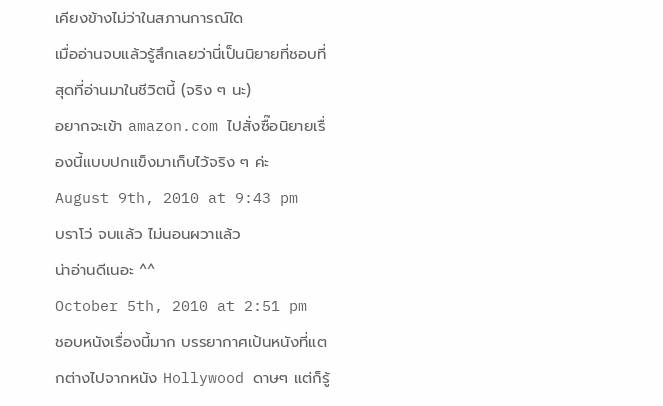เคียงข้างไม่ว่าในสภานการณ์ใด
เมื่ออ่านจบแล้วรู้สึกเลยว่านี่เป็นนิยายที่ชอบที่สุดที่อ่านมาในชีวิตนี้ (จริง ๆ นะ)
อยากจะเข้า amazon.com ไปสั่งซื๊อนิยายเรื่องนี้แบบปกแข็งมาเก็บไว้จริง ๆ ค่ะ
August 9th, 2010 at 9:43 pm
บราโว่ จบแล้ว ไม่นอนผวาแล้ว
น่าอ่านดีเนอะ ^^
October 5th, 2010 at 2:51 pm
ชอบหนังเรื่องนี้มาก บรรยากาศเป้นหนังที่แตกต่างไปจากหนัง Hollywood ดาษๆ แต่ก็รู้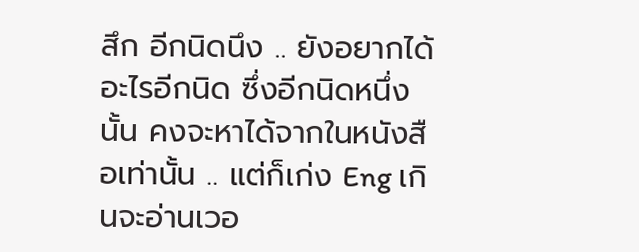สึก อีกนิดนึง .. ยังอยากได้อะไรอีกนิด ซึ่งอีกนิดหนึ่งนั้น คงจะหาได้จากในหนังสือเท่านั้น .. แต่ก็เก่ง Eng เกินจะอ่านเวอ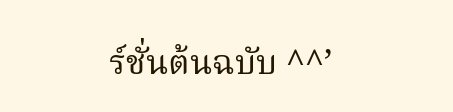ร์ชั่นต้นฉบับ ^^’